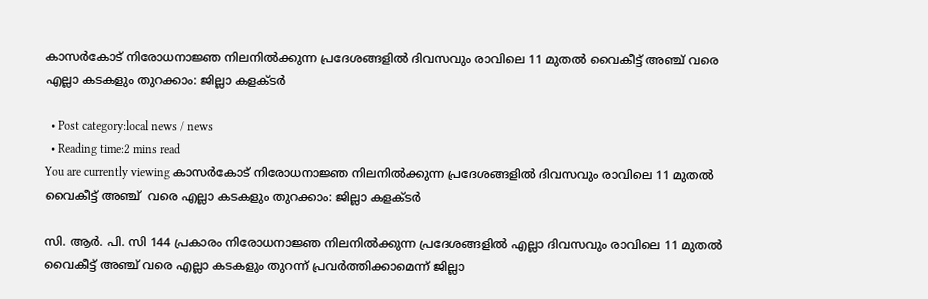കാസര്‍കോട് നിരോധനാജ്ഞ നിലനില്‍ക്കുന്ന പ്രദേശങ്ങളില്‍ ദിവസവും രാവിലെ 11 മുതല്‍ വൈകീട്ട് അഞ്ച് വരെ എല്ലാ കടകളും തുറക്കാം: ജില്ലാ കളക്ടര്‍

  • Post category:local news / news
  • Reading time:2 mins read
You are currently viewing കാസര്‍കോട് നിരോധനാജ്ഞ നിലനില്‍ക്കുന്ന പ്രദേശങ്ങളില്‍ ദിവസവും രാവിലെ 11 മുതല്‍ വൈകീട്ട് അഞ്ച്  വരെ എല്ലാ കടകളും തുറക്കാം: ജില്ലാ കളക്ടര്‍

സി. ആര്‍. പി. സി 144 പ്രകാരം നിരോധനാജ്ഞ നിലനില്‍ക്കുന്ന പ്രദേശങ്ങളില്‍ എല്ലാ ദിവസവും രാവിലെ 11 മുതല്‍ വൈകീട്ട് അഞ്ച് വരെ എല്ലാ കടകളും തുറന്ന് പ്രവര്‍ത്തിക്കാമെന്ന് ജില്ലാ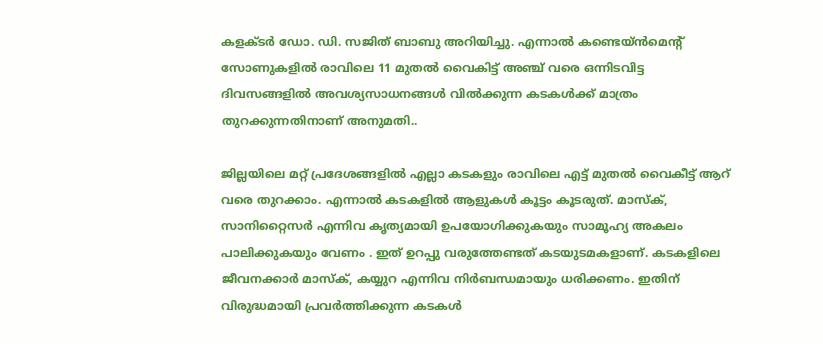കളക്ടര്‍ ഡോ. ഡി. സജിത് ബാബു അറിയിച്ചു. എന്നാല്‍ കണ്ടെയ്ന്‍മെന്റ് സോണുകളില്‍ രാവിലെ 11 മുതല്‍ വൈകിട്ട് അഞ്ച് വരെ ഒന്നിടവിട്ട ദിവസങ്ങളില്‍ അവശ്യസാധനങ്ങള്‍ വില്‍ക്കുന്ന കടകള്‍ക്ക് മാത്രം തുറക്കുന്നതിനാണ് അനുമതി..

ജില്ലയിലെ മറ്റ് പ്രദേശങ്ങളില്‍ എല്ലാ കടകളും രാവിലെ എട്ട് മുതല്‍ വൈകീട്ട് ആറ് വരെ തുറക്കാം. എന്നാല്‍ കടകളില്‍ ആളുകള്‍ കൂട്ടം കൂടരുത്. മാസ്‌ക്, സാനിറ്റൈസര്‍ എന്നിവ കൃത്യമായി ഉപയോഗിക്കുകയും സാമൂഹ്യ അകലം പാലിക്കുകയും വേണം . ഇത് ഉറപ്പു വരുത്തേണ്ടത് കടയുടമകളാണ്. കടകളിലെ ജീവനക്കാര്‍ മാസ്‌ക്, കയ്യുറ എന്നിവ നിര്‍ബന്ധമായും ധരിക്കണം. ഇതിന് വിരുദ്ധമായി പ്രവര്‍ത്തിക്കുന്ന കടകള്‍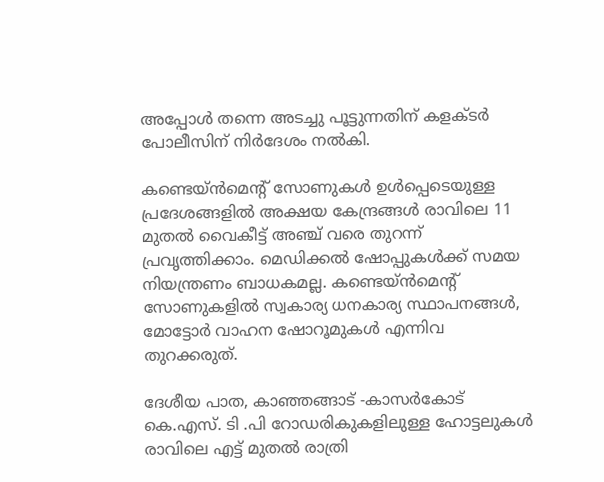അപ്പോള്‍ തന്നെ അടച്ചു പൂട്ടുന്നതിന് കളക്ടര്‍ പോലീസിന് നിര്‍ദേശം നല്‍കി.

കണ്ടെയ്ന്‍മെന്റ് സോണുകള്‍ ഉള്‍പ്പെടെയുള്ള പ്രദേശങ്ങളില്‍ അക്ഷയ കേന്ദ്രങ്ങള്‍ രാവിലെ 11 മുതല്‍ വൈകീട്ട് അഞ്ച് വരെ തുറന്ന് പ്രവൃത്തിക്കാം. മെഡിക്കല്‍ ഷോപ്പുകള്‍ക്ക് സമയ നിയന്ത്രണം ബാധകമല്ല. കണ്ടെയ്ന്‍മെന്റ് സോണുകളില്‍ സ്വകാര്യ ധനകാര്യ സ്ഥാപനങ്ങള്‍, മോട്ടോര്‍ വാഹന ഷോറൂമുകള്‍ എന്നിവ തുറക്കരുത്.

ദേശീയ പാത, കാഞ്ഞങ്ങാട് -കാസര്‍കോട് കെ.എസ്. ടി .പി റോഡരികുകളിലുള്ള ഹോട്ടലുകള്‍ രാവിലെ എട്ട് മുതല്‍ രാത്രി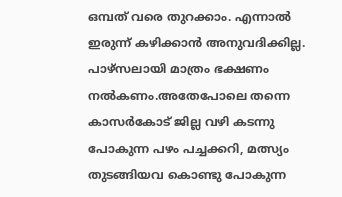ഒമ്പത് വരെ തുറക്കാം. എന്നാല്‍ ഇരുന്ന് കഴിക്കാന്‍ അനുവദിക്കില്ല. പാഴ്‌സലായി മാത്രം ഭക്ഷണം നല്‍കണം.അതേപോലെ തന്നെ കാസര്‍കോട് ജില്ല വഴി കടന്നു പോകുന്ന പഴം പച്ചക്കറി, മത്സ്യം തുടങ്ങിയവ കൊണ്ടു പോകുന്ന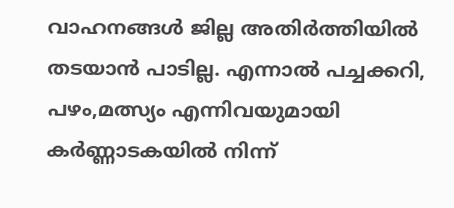വാഹനങ്ങള്‍ ജില്ല അതിര്‍ത്തിയില്‍ തടയാന്‍ പാടില്ല. എന്നാല്‍ പച്ചക്കറി, പഴം,മത്സ്യം എന്നിവയുമായി കര്‍ണ്ണാടകയില്‍ നിന്ന്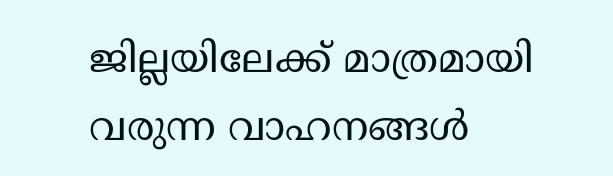ജില്ലയിലേക്ക് മാത്രമായി വരുന്ന വാഹനങ്ങള്‍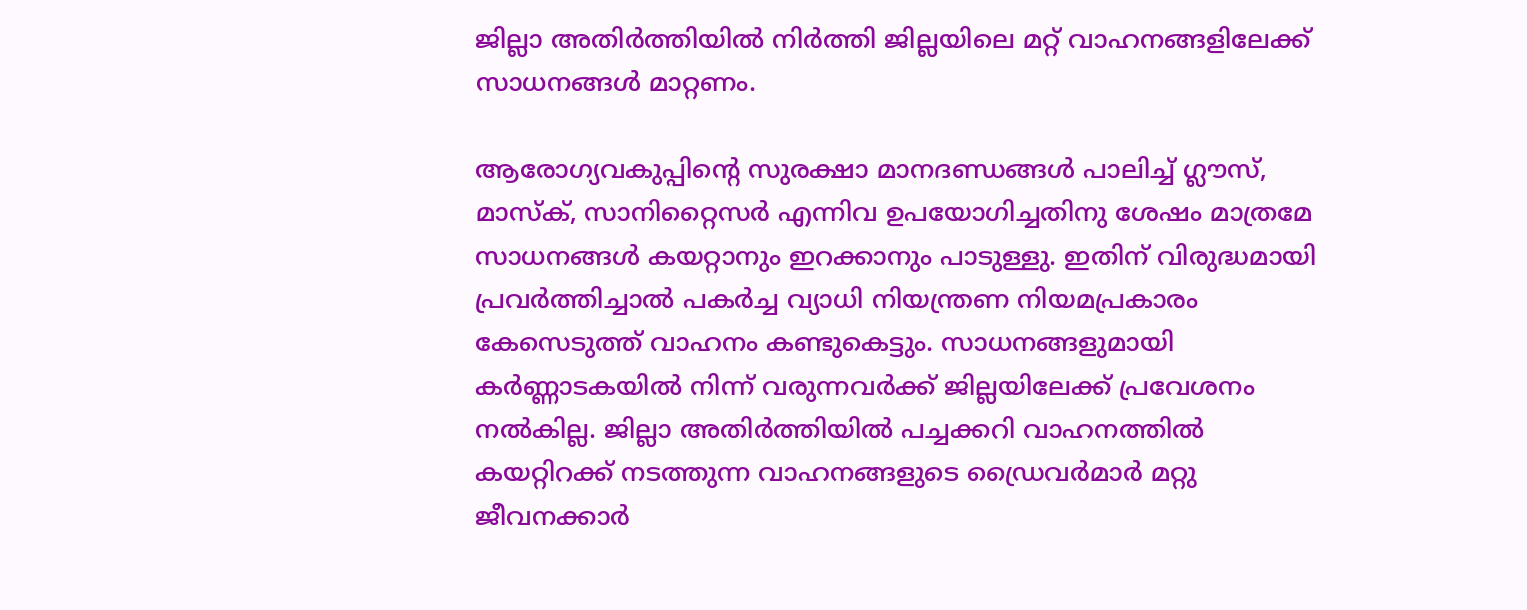ജില്ലാ അതിര്‍ത്തിയില്‍ നിര്‍ത്തി ജില്ലയിലെ മറ്റ് വാഹനങ്ങളിലേക്ക് സാധനങ്ങള്‍ മാറ്റണം.

ആരോഗ്യവകുപ്പിന്‍റെ സുരക്ഷാ മാനദണ്ഡങ്ങള്‍ പാലിച്ച് ഗ്ലൗസ്, മാസ്‌ക്, സാനിറ്റൈസര്‍ എന്നിവ ഉപയോഗിച്ചതിനു ശേഷം മാത്രമേ സാധനങ്ങള്‍ കയറ്റാനും ഇറക്കാനും പാടുള്ളു. ഇതിന് വിരുദ്ധമായി പ്രവര്‍ത്തിച്ചാല്‍ പകര്‍ച്ച വ്യാധി നിയന്ത്രണ നിയമപ്രകാരം കേസെടുത്ത് വാഹനം കണ്ടുകെട്ടും. സാധനങ്ങളുമായി കര്‍ണ്ണാടകയില്‍ നിന്ന് വരുന്നവര്‍ക്ക് ജില്ലയിലേക്ക് പ്രവേശനം നല്‍കില്ല. ജില്ലാ അതിര്‍ത്തിയില്‍ പച്ചക്കറി വാഹനത്തില്‍ കയറ്റിറക്ക് നടത്തുന്ന വാഹനങ്ങളുടെ ഡ്രൈവര്‍മാര്‍ മറ്റു ജീവനക്കാര്‍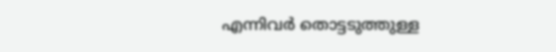എന്നിവര്‍ തൊട്ടടുത്തുള്ള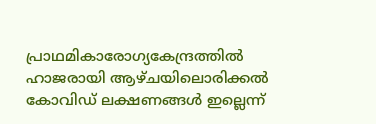പ്രാഥമികാരോഗ്യകേന്ദ്രത്തില്‍ ഹാജരായി ആഴ്ചയിലൊരിക്കല്‍ കോവിഡ് ലക്ഷണങ്ങള്‍ ഇല്ലെന്ന്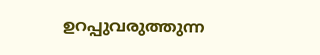ഉറപ്പുവരുത്തുന്ന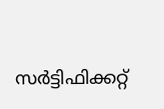സര്‍ട്ടിഫിക്കറ്റ്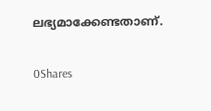ലഭ്യമാക്കേണ്ടതാണ്.

0Shares